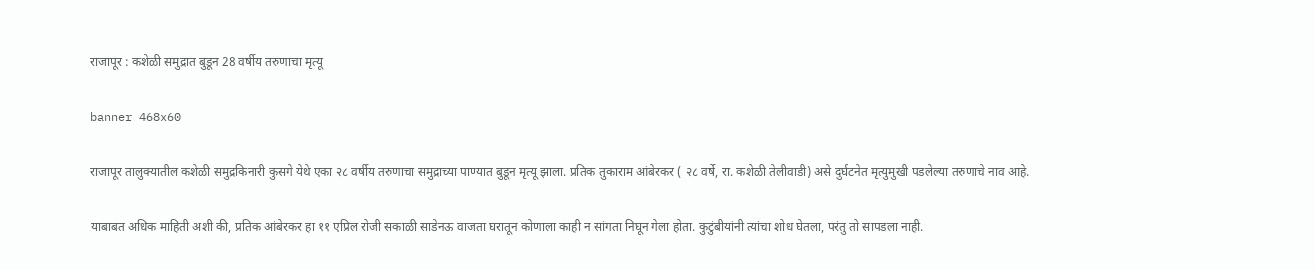राजापूर : कशेळी समुद्रात बुडून 28 वर्षीय तरुणाचा मृत्यू

banner 468x60

राजापूर तालुक्यातील कशेळी समुद्रकिनारी कुसगे येथे एका २८ वर्षीय तरुणाचा समुद्राच्या पाण्यात बुडून मृत्यू झाला. प्रतिक तुकाराम आंबेरकर ( २८ वर्षे, रा. कशेळी तेलीवाडी) असे दुर्घटनेत मृत्युमुखी पडलेल्या तरुणाचे नाव आहे.

याबाबत अधिक माहिती अशी की, प्रतिक आंबेरकर हा ११ एप्रिल रोजी सकाळी साडेनऊ वाजता घरातून कोणाला काही न सांगता निघून गेला होता. कुटुंबीयांनी त्यांचा शोध घेतला, परंतु तो सापडला नाही.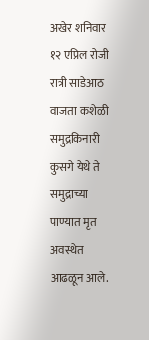अखेर शनिवार १२ एप्रिल रोजी रात्री साडेआठ वाजता कशेळी समुद्रकिनारी कुसगे येथे ते समुद्राच्या पाण्यात मृत अवस्थेत आढळून आले.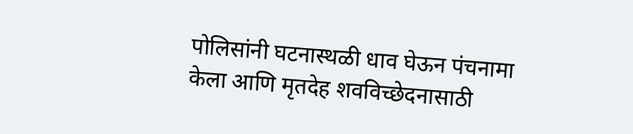पोलिसांनी घटनास्थळी धाव घेऊन पंचनामा केला आणि मृतदेह शवविच्छेदनासाठी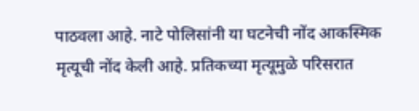पाठवला आहे. नाटे पोलिसांनी या घटनेची नोंद आकस्मिक मृत्यूची नोंद केली आहे. प्रतिकच्या मृत्यूमुळे परिसरात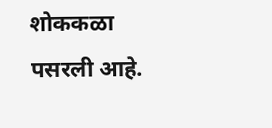शोककळा पसरली आहे.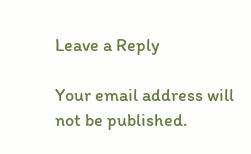Leave a Reply

Your email address will not be published.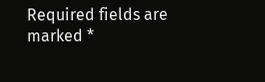Required fields are marked *